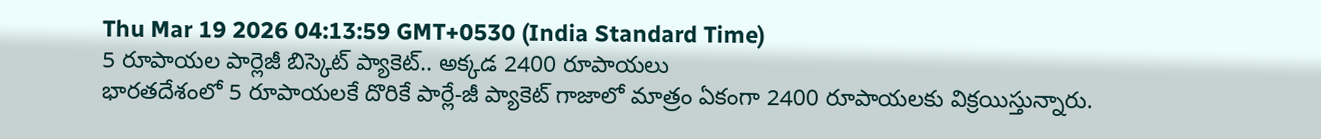Thu Mar 19 2026 04:13:59 GMT+0530 (India Standard Time)
5 రూపాయల పార్లెజీ బిస్కెట్ ప్యాకెట్.. అక్కడ 2400 రూపాయలు
భారతదేశంలో 5 రూపాయలకే దొరికే పార్లే-జీ ప్యాకెట్ గాజాలో మాత్రం ఏకంగా 2400 రూపాయలకు విక్రయిస్తున్నారు.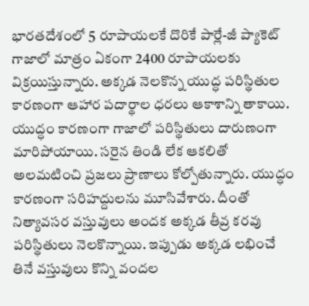భారతదేశంలో 5 రూపాయలకే దొరికే పార్లే-జీ ప్యాకెట్ గాజాలో మాత్రం ఏకంగా 2400 రూపాయలకు విక్రయిస్తున్నారు. అక్కడ నెలకొన్న యుద్ధ పరిస్థితుల కారణంగా ఆహార పదార్థాల ధరలు ఆకాశాన్ని తాకాయి. యుద్ధం కారణంగా గాజాలో పరిస్థితులు దారుణంగా మారిపోయాయి. సరైన తిండి లేక ఆకలితో అలమటించి ప్రజలు ప్రాణాలు కోల్పోతున్నారు. యుద్ధం కారణంగా సరిహద్దులను మూసివేశారు. దీంతో నిత్యావసర వస్తువులు అందక అక్కడ తీవ్ర కరవు పరిస్థితులు నెలకొన్నాయి. ఇప్పుడు అక్కడ లభించే తినే వస్తువులు కొన్ని వందల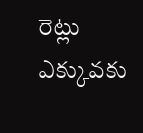రెట్లు ఎక్కువకు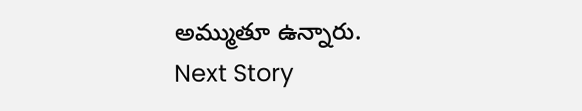అమ్ముతూ ఉన్నారు.
Next Story